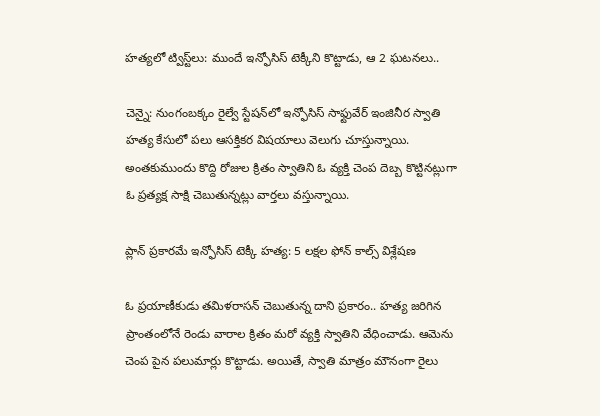హత్యలో ట్విస్ట్‌లు: ముందే ఇన్ఫోసిస్ టెక్కీని కొట్టాడు, ఆ 2 ఘటనలు..

చెన్నై: నుంగంబక్కం రైల్వే స్టేషన్‌లో ఇన్ఫోసిస్ సాఫ్టువేర్ ఇంజినీర స్వాతి హత్య కేసులో పలు ఆసక్తికర విషయాలు వెలుగు చూస్తున్నాయి. అంతకుముందు కొద్ది రోజుల క్రితం స్వాతిని ఓ వ్యక్తి చెంప దెబ్బ కొట్టినట్లుగా ఓ ప్రత్యక్ష సాక్షి చెబుతున్నట్లు వార్తలు వస్తున్నాయి.

ప్లాన్ ప్రకారమే ఇన్ఫోసిస్ టెక్కీ హత్య: 5 లక్షల ఫోన్ కాల్స్ విశ్లేషణ

ఓ ప్రయాణీకుడు తమిళరాసన్ చెబుతున్న దాని ప్రకారం.. హత్య జరిగిన ప్రాంతంలోనే రెండు వారాల క్రితం మరో వ్యక్తి స్వాతిని వేధించాడు. ఆమెను చెంప పైన పలుమార్లు కొట్టాడు. అయితే, స్వాతి మాత్రం మౌనంగా రైలు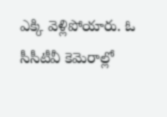ఎక్కి వెళ్లిపోయారు. ఓ సీసీటీవీ కెమెరాల్లో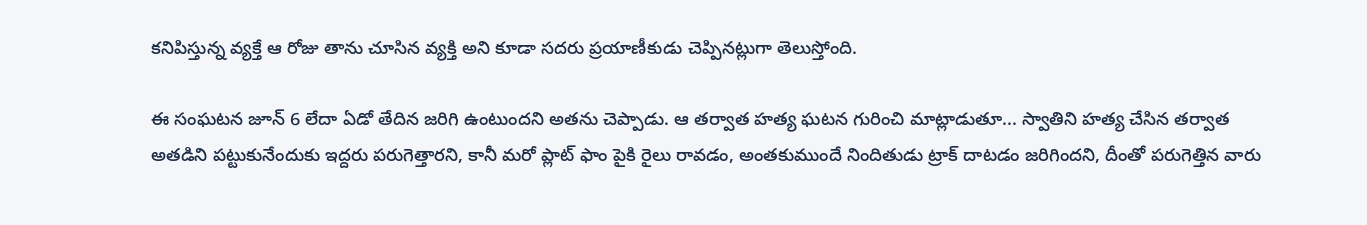కనిపిస్తున్న వ్యక్తే ఆ రోజు తాను చూసిన వ్యక్తి అని కూడా సదరు ప్రయాణీకుడు చెప్పినట్లుగా తెలుస్తోంది.

ఈ సంఘటన జూన్ 6 లేదా ఏడో తేదిన జరిగి ఉంటుందని అతను చెప్పాడు. ఆ తర్వాత హత్య ఘటన గురించి మాట్లాడుతూ... స్వాతిని హత్య చేసిన తర్వాత అతడిని పట్టుకునేందుకు ఇద్దరు పరుగెత్తారని, కానీ మరో ప్లాట్ ఫాం పైకి రైలు రావడం, అంతకుముందే నిందితుడు ట్రాక్ దాటడం జరిగిందని, దీంతో పరుగెత్తిన వారు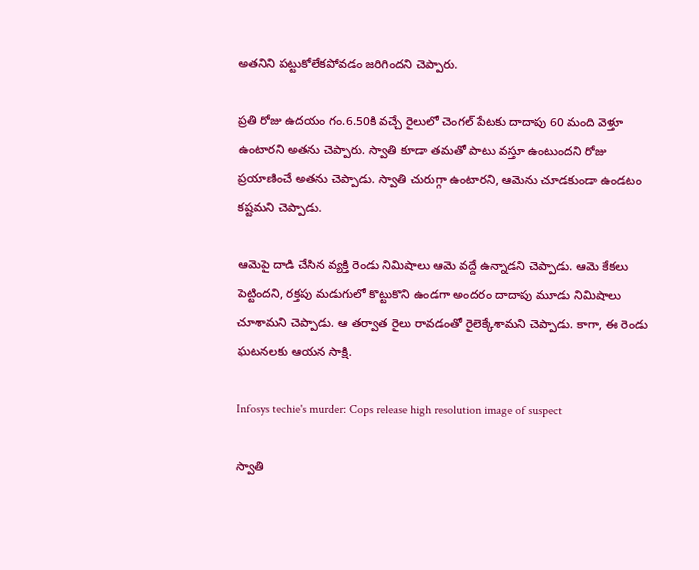అతనిని పట్టుకోలేకపోవడం జరిగిందని చెప్పారు.

ప్రతి రోజు ఉదయం గం.6.50కి వచ్చే రైలులో చెంగల్ పేటకు దాదాపు 60 మంది వెళ్తూ ఉంటారని అతను చెప్పారు. స్వాతి కూడా తమతో పాటు వస్తూ ఉంటుందని రోజు ప్రయాణించే అతను చెప్పాడు. స్వాతి చురుగ్గా ఉంటారని, ఆమెను చూడకుండా ఉండటం కష్టమని చెప్పాడు.

ఆమెపై దాడి చేసిన వ్యక్తి రెండు నిమిషాలు ఆమె వద్దే ఉన్నాడని చెప్పాడు. ఆమె కేకలు పెట్టిందని, రక్తపు మడుగులో కొట్టుకొని ఉండగా అందరం దాదాపు మూడు నిమిషాలు చూశామని చెప్పాడు. ఆ తర్వాత రైలు రావడంతో రైలెక్కేశామని చెప్పాడు. కాగా, ఈ రెండు ఘటనలకు ఆయన సాక్షి.

Infosys techie's murder: Cops release high resolution image of suspect

స్వాతి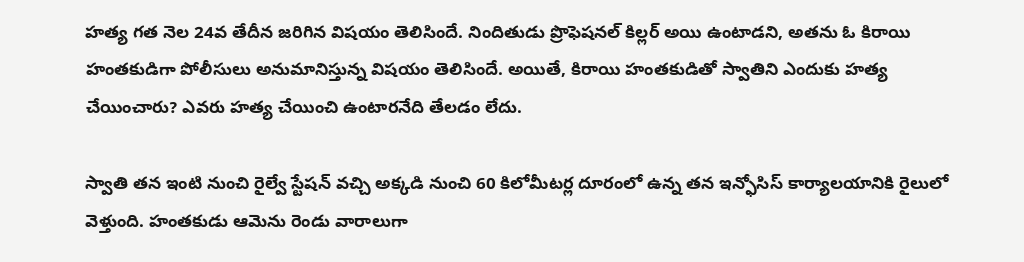హత్య గత నెల 24వ తేదీన జరిగిన విషయం తెలిసిందే. నిందితుడు ప్రొఫెషనల్ కిల్లర్ అయి ఉంటాడని, అతను ఓ కిరాయి హంతకుడిగా పోలీసులు అనుమానిస్తున్న విషయం తెలిసిందే. అయితే, కిరాయి హంతకుడితో స్వాతిని ఎందుకు హత్య చేయించారు? ఎవరు హత్య చేయించి ఉంటారనేది తేలడం లేదు.

స్వాతి తన ఇంటి నుంచి రైల్వే స్టేషన్ వచ్చి అక్కడి నుంచి 60 కిలోమీటర్ల దూరంలో ఉన్న తన ఇన్ఫోసిస్ కార్యాలయానికి రైలులో వెళ్తుంది. హంతకుడు ఆమెను రెండు వారాలుగా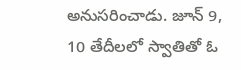అనుసరించాడు. జూన్ 9, 10 తేదీలలో స్వాతితో ఓ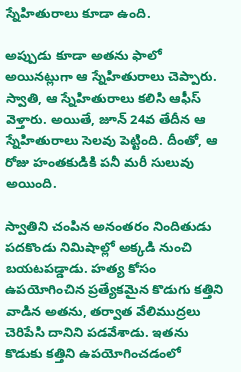స్నేహితురాలు కూడా ఉంది.

అప్పుడు కూడా అతను ఫాలో అయినట్లుగా ఆ స్నేహితురాలు చెప్పారు. స్వాతి, ఆ స్నేహితురాలు కలిసి ఆఫీస్ వెళ్తారు. అయితే, జూన్ 24వ తేదీన ఆ స్నేహితురాలు సెలవు పెట్టింది. దీంతో, ఆ రోజు హంతకుడికి పనీ మరీ సులువు అయింది.

స్వాతిని చంపిన అనంతరం నిందితుడు పదకొండు నిమిషాల్లో అక్కడి నుంచి బయటపడ్డాడు. హత్య కోసం ఉపయోగించిన ప్రత్యేకమైన కొడుగు కత్తిని వాడిన అతను, తర్వాత వేలిముద్రలు చెరిపేసి దానిని పడవేశాడు. ఇతను కొడుకు కత్తిని ఉపయోగించడంలో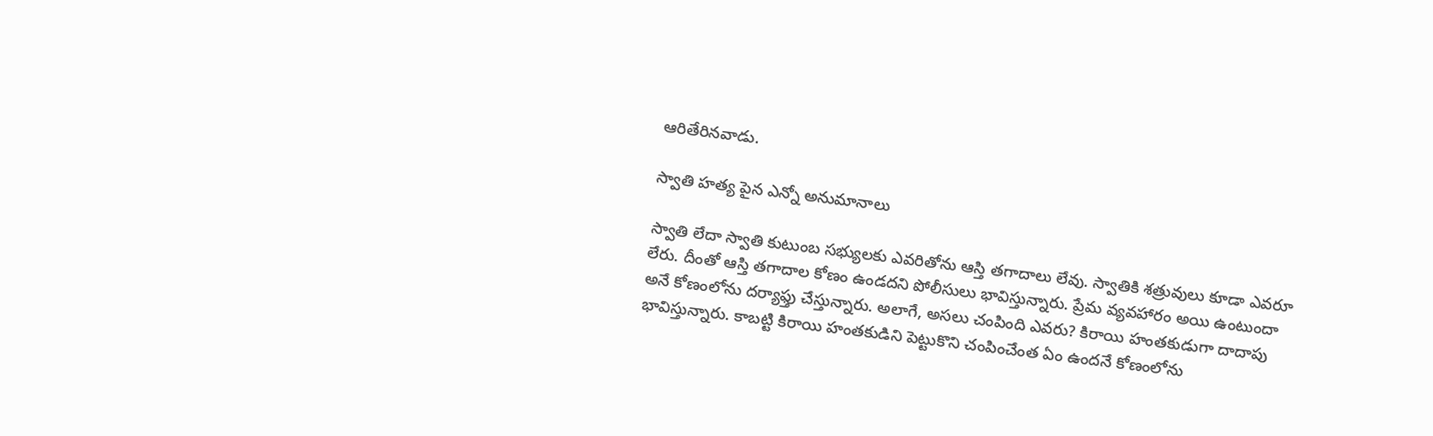ఆరితేరినవాడు.

స్వాతి హత్య పైన ఎన్నో అనుమానాలు

స్వాతి లేదా స్వాతి కుటుంబ సభ్యులకు ఎవరితోను ఆస్తి తగాదాలు లేవు. స్వాతికి శత్రువులు కూడా ఎవరూ లేరు. దీంతో ఆస్తి తగాదాల కోణం ఉండదని పోలీసులు భావిస్తున్నారు. ప్రేమ వ్యవహారం అయి ఉంటుందా అనే కోణంలోను దర్యాఫ్తు చేస్తున్నారు. అలాగే, అసలు చంపింది ఎవరు? కిరాయి హంతకుడుగా దాదాపు భావిస్తున్నారు. కాబట్టి కిరాయి హంతకుడిని పెట్టుకొని చంపించేంత ఏం ఉందనే కోణంలోను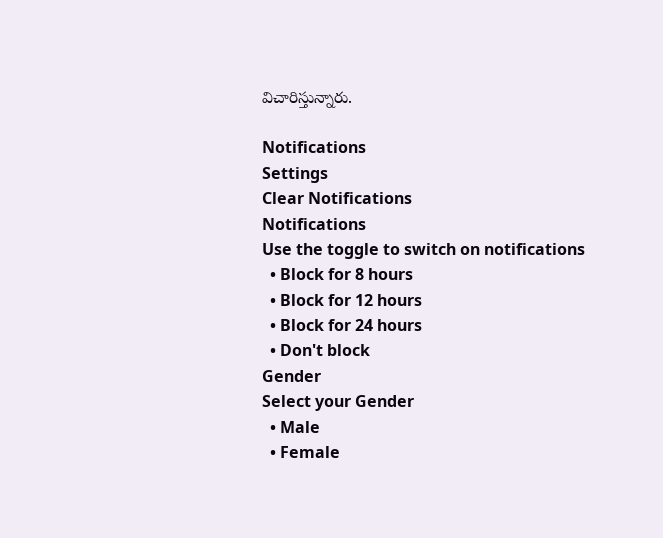విచారిస్తున్నారు.

Notifications
Settings
Clear Notifications
Notifications
Use the toggle to switch on notifications
  • Block for 8 hours
  • Block for 12 hours
  • Block for 24 hours
  • Don't block
Gender
Select your Gender
  • Male
  • Female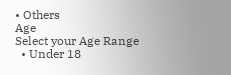• Others
Age
Select your Age Range
  • Under 18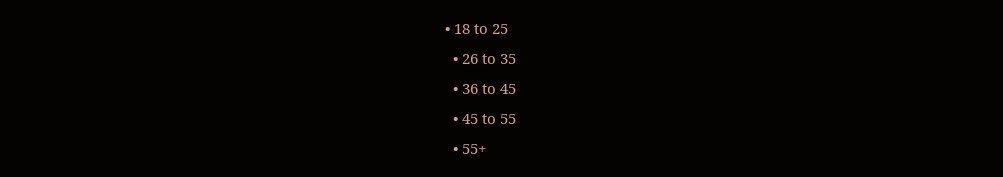• 18 to 25
  • 26 to 35
  • 36 to 45
  • 45 to 55
  • 55+